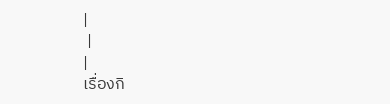|
 |
|
เรื่องกิ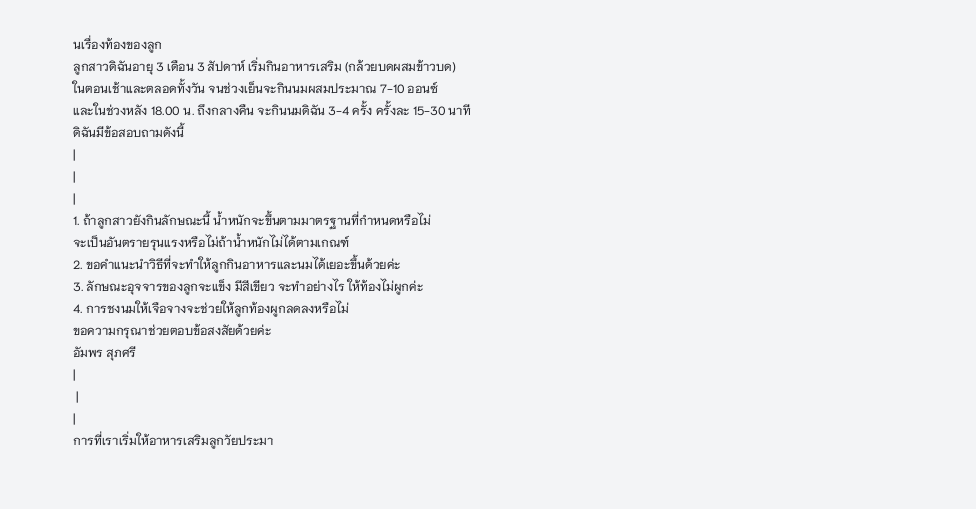นเรื่องท้องของลูก
ลูกสาวดิฉันอายุ 3 เดือน 3 สัปดาห์ เริ่มกินอาหารเสริม (กล้วยบดผสมข้าวบด)
ในตอนเช้าและตลอดทั้งวัน จนช่วงเย็นจะกินนมผสมประมาณ 7-10 ออนซ์
และในช่วงหลัง 18.00 น. ถึงกลางคืน จะกินนมดิฉัน 3-4 ครั้ง ครั้งละ 15-30 นาที
ดิฉันมีข้อสอบถามดังนี้
|
|
|
1. ถ้าลูกสาวยังกินลักษณะนี้ น้ำหนักจะขึ้นตามมาตรฐานที่กำหนดหรือไม่
จะเป็นอันตรายรุนแรงหรือไม่ถ้าน้ำหนักไม่ได้ตามเกณฑ์
2. ขอคำแนะนำวิธีที่จะทำให้ลูกกินอาหารและนมได้เยอะขึ้นด้วยค่ะ
3. ลักษณะอุจจารของลูกจะแข็ง มีสีเขียว จะทำอย่างไร ให้ท้องไม่ผูกค่ะ
4. การชงนมให้เจือจางจะช่วยให้ลูกท้องผูกลดลงหรือไม่
ขอความกรุณาช่วยตอบข้อสงสัยด้วยค่ะ
อัมพร สุภศรี
|
 |
|
การที่เราเริ่มให้อาหารเสริมลูกวัยประมา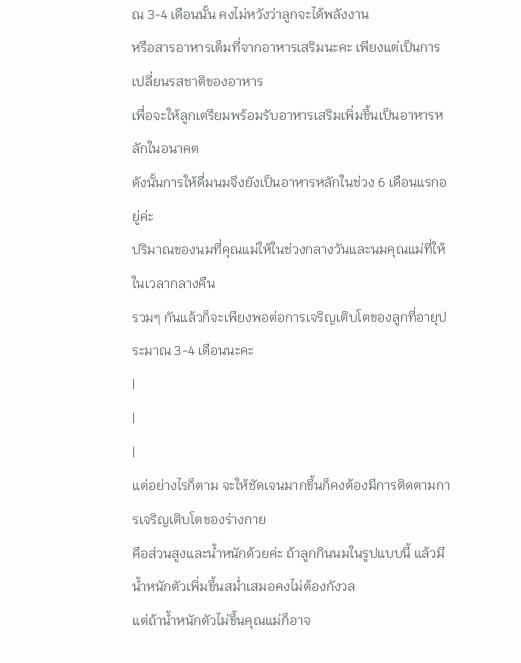ณ 3-4 เดือนนั้น คงไม่หวังว่าลูกจะได้พลังงาน
หรือสารอาหารเต็มที่จากอาหารเสริมนะคะ เพียงแต่เป็นการเปลี่ยนรสชาติของอาหาร
เพื่อจะให้ลูกเตรียมพร้อมรับอาหารเสริมเพิ่มขึ้นเป็นอาหารหลักในอนาคต
ดังนั้นการให้ดื่มนมจึงยังเป็นอาหารหลักในช่วง 6 เดือนแรกอยู่ค่ะ
ปริมาณของนมที่คุณแม่ให้ในช่วงกลางวันและนมคุณแม่ที่ให้ในเวลากลางคืน
รวมๆ กันแล้วก็จะเพียงพอต่อการเจริญเติบโตของลูกที่อายุประมาณ 3-4 เดือนนะคะ
|
|
|
แต่อย่างไรก็ตาม จะให้ชัดเจนมากขึ้นก็คงต้องมีการติดตามการเจริญเติบโตของร่างกาย
คือส่วนสูงและน้ำหนักด้วยค่ะ ถ้าลูกกินนมในรูปแบบนี้ แล้วมีน้ำหนักตัวเพิ่มขึ้นสม่ำเสมอคงไม่ต้องกังวล
แต่ถ้าน้ำหนักตัวไม่ขึ้นคุณแม่ก็อาจ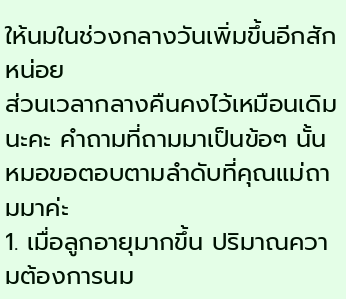ให้นมในช่วงกลางวันเพิ่มขึ้นอีกสักหน่อย
ส่วนเวลากลางคืนคงไว้เหมือนเดิมนะคะ คำถามที่ถามมาเป็นข้อๆ นั้น หมอขอตอบตามลำดับที่คุณแม่ถามมาค่ะ
1. เมื่อลูกอายุมากขึ้น ปริมาณความต้องการนม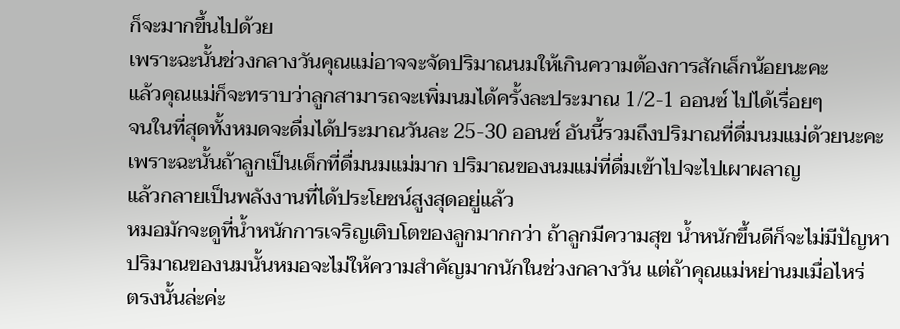ก็จะมากขึ้นไปด้วย
เพราะฉะนั้นช่วงกลางวันคุณแม่อาจจะจัดปริมาณนมให้เกินความต้องการสักเล็กน้อยนะคะ
แล้วคุณแม่ก็จะทราบว่าลูกสามารถจะเพิ่มนมได้ครั้งละประมาณ 1/2-1 ออนซ์ ไปได้เรื่อยๆ
จนในที่สุดทั้งหมดจะดื่มได้ประมาณวันละ 25-30 ออนซ์ อันนี้รวมถึงปริมาณที่ดื่มนมแม่ด้วยนะคะ
เพราะฉะนั้นถ้าลูกเป็นเด็กที่ดื่มนมแม่มาก ปริมาณของนมแม่ที่ดื่มเข้าไปจะไปเผาผลาญ
แล้วกลายเป็นพลังงานที่ได้ประโยชน์สูงสุดอยู่แล้ว
หมอมักจะดูที่น้ำหนักการเจริญเติบโตของลูกมากกว่า ถ้าลูกมีความสุข น้ำหนักขึ้นดีก็จะไม่มีปัญหา
ปริมาณของนมนั้นหมอจะไม่ให้ความสำคัญมากนักในช่วงกลางวัน แต่ถ้าคุณแม่หย่านมเมื่อไหร่
ตรงนั้นล่ะค่ะ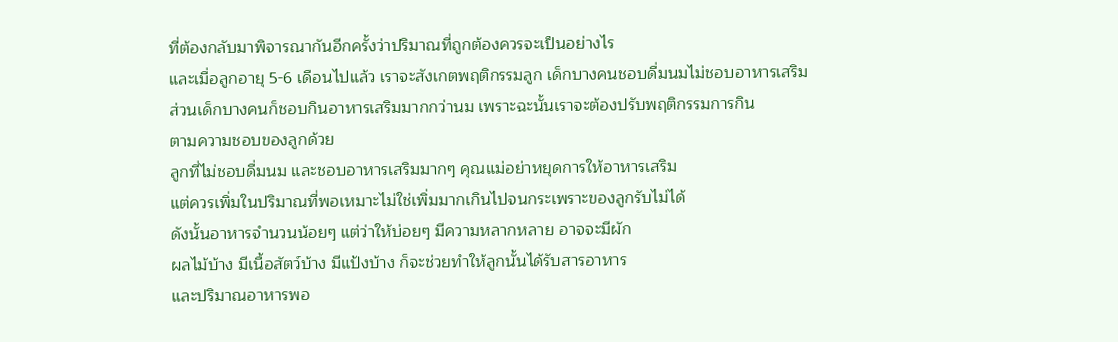ที่ต้องกลับมาพิจารณากันอีกครั้งว่าปริมาณที่ถูกต้องควรจะเป็นอย่างไร
และเมื่อลูกอายุ 5-6 เดือนไปแล้ว เราจะสังเกตพฤติกรรมลูก เด็กบางคนชอบดื่มนมไม่ชอบอาหารเสริม
ส่วนเด็กบางคนก็ชอบกินอาหารเสริมมากกว่านม เพราะฉะนั้นเราจะต้องปรับพฤติกรรมการกิน
ตามความชอบของลูกด้วย
ลูกที่ไม่ชอบดื่มนม และชอบอาหารเสริมมากๆ คุณแม่อย่าหยุดการให้อาหารเสริม
แต่ควรเพิ่มในปริมาณที่พอเหมาะไม่ใช่เพิ่มมากเกินไปจนกระเพราะของลูกรับไม่ได้
ดังนั้นอาหารจำนวนน้อยๆ แต่ว่าให้บ่อยๆ มีความหลากหลาย อาจจะมีผัก
ผลไม้บ้าง มีเนื้อสัตว์บ้าง มีแป้งบ้าง ก็จะช่วยทำให้ลูกนั้นได้รับสารอาหาร
และปริมาณอาหารพอ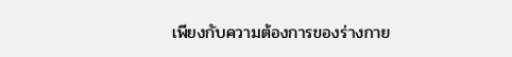เพียงกับความต้องการของร่างกาย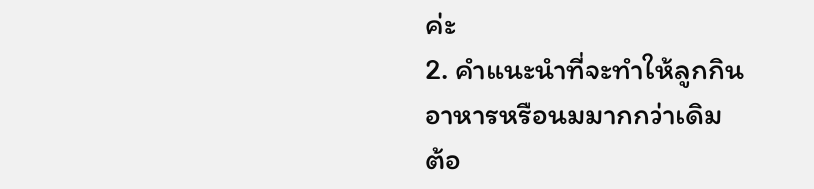ค่ะ
2. คำแนะนำที่จะทำให้ลูกกินอาหารหรือนมมากกว่าเดิม
ต้อ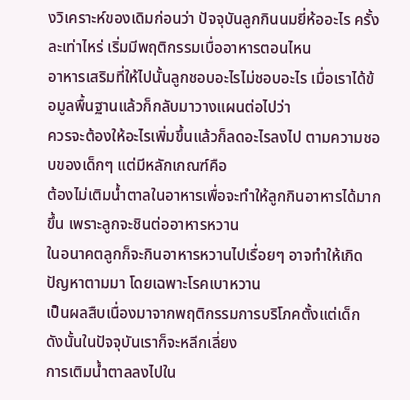งวิเคราะห์ของเดิมก่อนว่า ปัจจุบันลูกกินนมยี่ห้ออะไร ครั้งละเท่าไหร่ เริ่มมีพฤติกรรมเบื่ออาหารตอนไหน
อาหารเสริมที่ให้ไปนั้นลูกชอบอะไรไม่ชอบอะไร เมื่อเราได้ข้อมูลพื้นฐานแล้วก็กลับมาวางแผนต่อไปว่า
ควรจะต้องให้อะไรเพิ่มขึ้นแล้วก็ลดอะไรลงไป ตามความชอบของเด็กๆ แต่มีหลักเกณฑ์คือ
ต้องไม่เติมน้ำตาลในอาหารเพื่อจะทำให้ลูกกินอาหารได้มากขึ้น เพราะลูกจะชินต่ออาหารหวาน
ในอนาคตลูกก็จะกินอาหารหวานไปเรื่อยๆ อาจทำให้เกิดปัญหาตามมา โดยเฉพาะโรคเบาหวาน
เป็นผลสืบเนื่องมาจากพฤติกรรมการบริโภคตั้งแต่เด็ก ดังนั้นในปัจจุบันเราก็จะหลีกเลี่ยง
การเติมน้ำตาลลงไปใน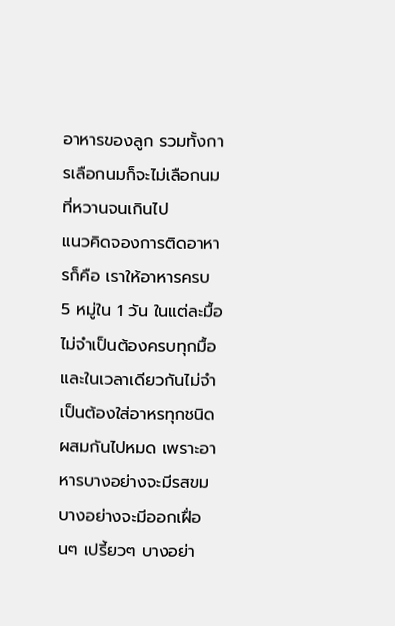อาหารของลูก รวมทั้งการเลือกนมก็จะไม่เลือกนมที่หวานจนเกินไป
แนวคิดจองการติดอาหารก็คือ เราให้อาหารครบ 5 หมู่ใน 1 วัน ในแต่ละมื้อไม่จำเป็นต้องครบทุกมื้อ
และในเวลาเดียวกันไม่จำเป็นต้องใส่อาหรทุกชนิดผสมกันไปหมด เพราะอาหารบางอย่างจะมีรสขม
บางอย่างจะมีออกเฝื่อนๆ เปรี้ยวๆ บางอย่า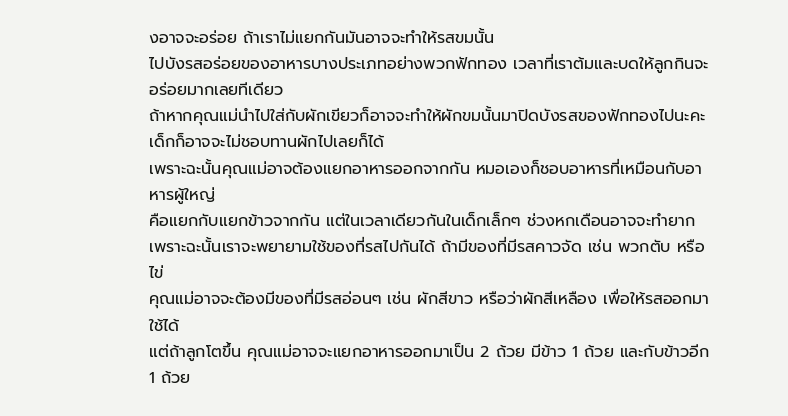งอาจจะอร่อย ถ้าเราไม่แยกกันมันอาจจะทำให้รสขมนั้น
ไปบังรสอร่อยของอาหารบางประเภทอย่างพวกฟักทอง เวลาที่เราต้มและบดให้ลูกกินจะอร่อยมากเลยทีเดียว
ถ้าหากคุณแม่นำไปใส่กับผักเขียวก็อาจจะทำให้ผักขมนั้นมาปิดบังรสของฟักทองไปนะคะ
เด็กก็อาจจะไม่ชอบทานผักไปเลยก็ได้
เพราะฉะนั้นคุณแม่อาจต้องแยกอาหารออกจากกัน หมอเองก็ชอบอาหารที่เหมือนกับอาหารผู้ใหญ่
คือแยกกับแยกข้าวจากกัน แต่ในเวลาเดียวกันในเด็กเล็กๆ ช่วงหกเดือนอาจจะทำยาก
เพราะฉะนั้นเราจะพยายามใช้ของที่รสไปกันได้ ถ้ามีของที่มีรสคาวจัด เช่น พวกตับ หรือไข่
คุณแม่อาจจะต้องมีของที่มีรสอ่อนๆ เช่น ผักสีขาว หรือว่าผักสีเหลือง เพื่อให้รสออกมาใช้ได้
แต่ถ้าลูกโตขึ้น คุณแม่อาจจะแยกอาหารออกมาเป็น 2 ถ้วย มีข้าว 1 ถ้วย และกับข้าวอีก 1 ถ้วย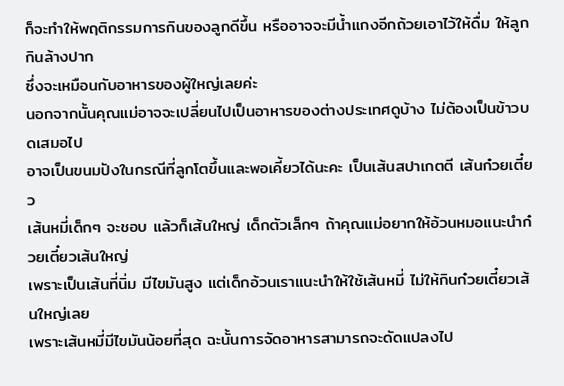ก็จะทำให้พฤติกรรมการกินของลูกดีขึ้น หรืออาจจะมีน้ำแกงอีกถ้วยเอาไว้ให้ดื่ม ให้ลูกกินล้างปาก
ซึ่งจะเหมือนกับอาหารของผู้ใหญ่เลยค่ะ
นอกจากนั้นคุณแม่อาจจะเปลี่ยนไปเป็นอาหารของต่างประเทศดูบ้าง ไม่ต้องเป็นข้าวบดเสมอไป
อาจเป็นขนมปังในกรณีที่ลูกโตขึ้นและพอเคี้ยวได้นะคะ เป็นเส้นสปาเกตตี เส้นก๋วยเตี๋ยว
เส้นหมี่เด็กๆ จะชอบ แล้วก็เส้นใหญ่ เด็กตัวเล็กๆ ถ้าคุณแม่อยากให้อ้วนหมอแนะนำก๋วยเตี๋ยวเส้นใหญ่
เพราะเป็นเส้นที่นิ่ม มีไขมันสูง แต่เด็กอ้วนเราแนะนำให้ใช้เส้นหมี่ ไม่ให้กินก๋วยเตี๋ยวเส้นใหญ่เลย
เพราะเส้นหมี่มีไขมันน้อยที่สุด ฉะนั้นการจัดอาหารสามารถจะดัดแปลงไป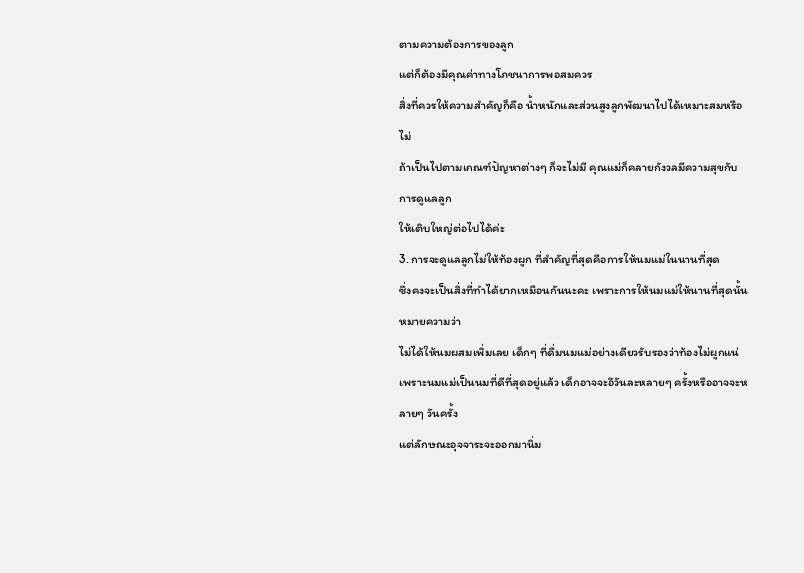ตามความต้องการของลูก
แต่ก็ต้องมีคุณค่าทางโภชนาการพอสมควร
สิ่งที่ควรให้ความสำคัญก็คือ น้ำหนักและส่วนสูงลูกพัฒนาไปได้เหมาะสมหรือไม่
ถ้าเป็นไปตามเกณฑ์ปัญหาต่างๆ ก็จะไม่มี คุณแม่ก็คลายกังวลมีความสุขกับการดูแลลูก
ให้เติบใหญ่ต่อไปได้ค่ะ
3. การจะดูแลลูกไม่ให้ท้องผูก ที่สำคัญที่สุดคือการให้นมแม่ในนานที่สุด
ซึ่งคงจะเป็นสิ่งที่ทำได้ยากเหมือนกันนะคะ เพราะการให้นมแม่ให้นานที่สุดนั้นหมายความว่า
ไม่ได้ให้นมผสมเพิ่มเลย เด็กๆ ที่ดื่มนมแม่อย่างเดียวรับรองว่าท้องไม่ผูกแน่
เพราะนมแม่เป็นนมที่ดีที่สุดอยู่แล้ว เด็กอาจจะอึวันละหลายๆ ครั้งหรืออาจจะหลายๆ วันครั้ง
แต่ลักษณะอุจจาระจะออกมานิ่ม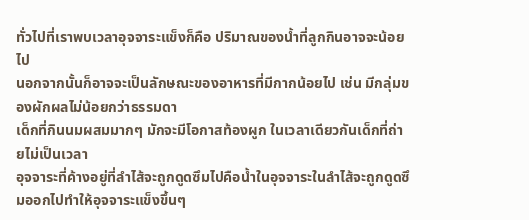ทั่วไปที่เราพบเวลาอุจจาระแข็งก็คือ ปริมาณของน้ำที่ลูกกินอาจจะน้อยไป
นอกจากนั้นก็อาจจะเป็นลักษณะของอาหารที่มีกากน้อยไป เช่น มีกลุ่มของผักผลไม่น้อยกว่าธรรมดา
เด็กที่กินนมผสมมากๆ มักจะมีโอกาสท้องผูก ในเวลาเดียวกันเด็กที่ถ่ายไม่เป็นเวลา
อุจจาระที่ค้างอยู่ที่ลำไส้จะถูกดูดซึมไปคือน้ำในอุจจาระในลำไส้จะถูกดูดซึมออกไปทำให้อุจจาระแข็งขึ้นๆ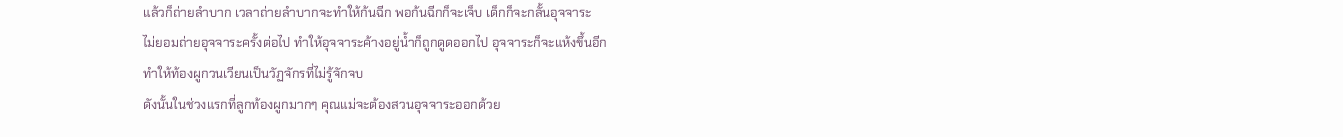แล้วก็ถ่ายลำบาก เวลาถ่ายลำบากจะทำให้ก้นฉีก พอก้นฉีกก็จะเจ็บ เด็กก็จะกลั้นอุจจาระ
ไม่ยอมถ่ายอุจจาระครั้งต่อไป ทำให้อุจจาระค้างอยู่น้ำก็ถูกดูดออกไป อุจจาระก็จะแห้งขึ้นอีก
ทำให้ท้องผูกวนเวียนเป็นวัฏจักรที่ไม่รู้จักจบ
ดังนั้นในช่วงแรกที่ลูกท้องผูกมากๆ คุณแม่จะต้องสวนอุจจาระออกด้วย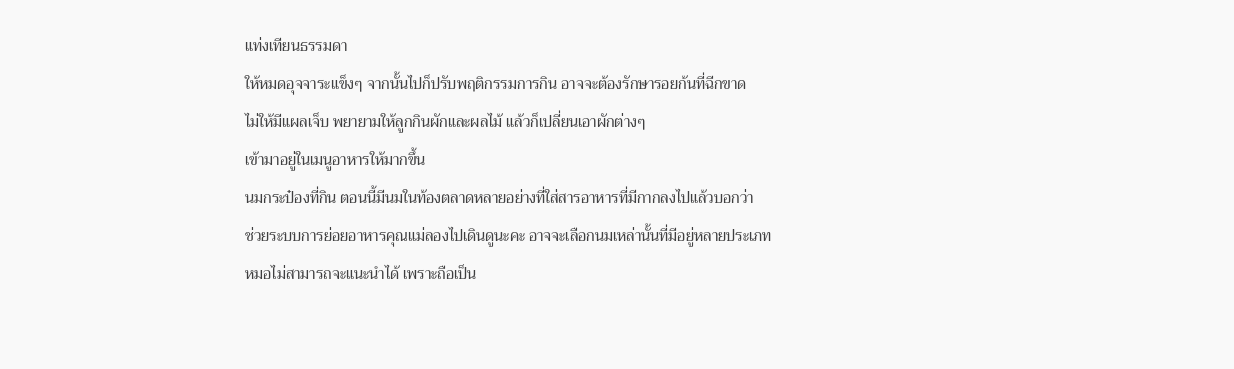แท่งเทียนธรรมดา
ให้หมดอุจจาระแข็งๆ จากนั้นไปก็ปรับพฤติกรรมการกิน อาจจะต้องรักษารอยก้นที่ฉีกขาด
ไม่ให้มีแผลเจ็บ พยายามให้ลูกกินผักและผลไม้ แล้วก็เปลี่ยนเอาผักต่างๆ
เข้ามาอยู่ในเมนูอาหารให้มากขึ้น
นมกระป๋องที่กิน ตอนนี้มีนมในท้องตลาดหลายอย่างที่ใส่สารอาหารที่มีกากลงไปแล้วบอกว่า
ช่วยระบบการย่อยอาหารคุณแม่ลองไปเดินดูนะคะ อาจจะเลือกนมเหล่านั้นที่มีอยู่หลายประเภท
หมอไม่สามารถจะแนะนำได้ เพราะถือเป็น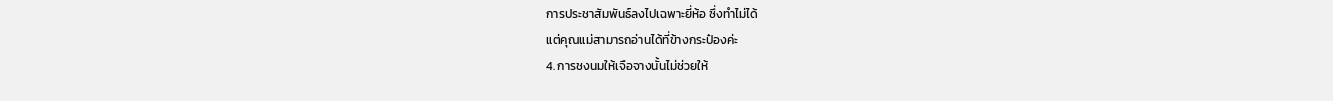การประชาสัมพันธ์ลงไปเฉพาะยี่ห้อ ซึ่งทำไม่ได้
แต่คุณแม่สามารถอ่านได้ที่ข้างกระป๋องค่ะ
4. การชงนมให้เจือจางนั้นไม่ช่วยให้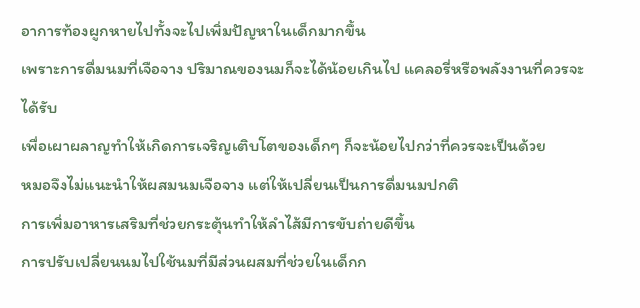อาการท้องผูกหายไปทั้งจะไปเพิ่มปัญหาในเด็กมากขึ้น
เพราะการดื่มนมที่เจือจาง ปริมาณของนมก็จะได้น้อยเกินไป แคลอรี่หรือพลังงานที่ควรจะได้รับ
เพื่อเผาผลาญทำให้เกิดการเจริญเติบโตของเด็กๆ ก็จะน้อยไปกว่าที่ควรจะเป็นด้วย
หมอจึงไม่แนะนำให้ผสมนมเจือจาง แต่ให้เปลี่ยนเป็นการดื่มนมปกติ
การเพิ่มอาหารเสริมที่ช่วยกระตุ้นทำให้ลำไส้มีการขับถ่ายดีขึ้น
การปรับเปลี่ยนนมไปใช้นมที่มีส่วนผสมที่ช่วยในเด็กก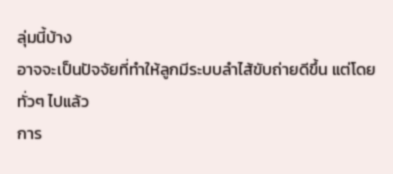ลุ่มนี้บ้าง
อาจจะเป็นปัจจัยที่ทำให้ลูกมีระบบลำไส้ขับถ่ายดีขึ้น แต่โดยทั่วๆ ไปแล้ว
การ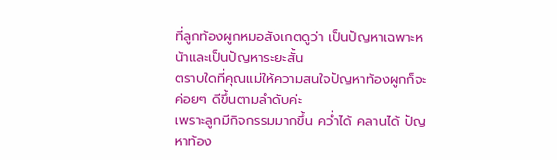ที่ลูกท้องผูกหมอสังเกตดูว่า เป็นปัญหาเฉพาะหน้าและเป็นปัญหาระยะสั้น
ตราบใดที่คุณแม่ให้ความสนใจปัญหาท้องผูกก็จะค่อยๆ ดีขึ้นตามลำดับค่ะ
เพราะลูกมีกิจกรรมมากขึ้น คว่ำได้ คลานได้ ปัญหาท้อง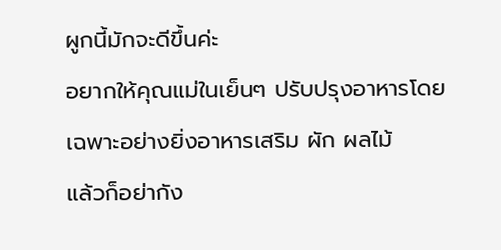ผูกนี้มักจะดีขึ้นค่ะ
อยากให้คุณแม่ในเย็นๆ ปรับปรุงอาหารโดยเฉพาะอย่างยิ่งอาหารเสริม ผัก ผลไม้
แล้วก็อย่ากัง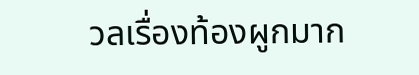วลเรื่องท้องผูกมาก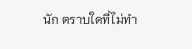นัก ตราบใดที่ไม่ทำ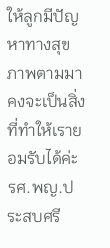ให้ลูกมีปัญหาทางสุขภาพตามมา
คงจะเป็นสิ่งที่ทำให้เรายอมรับได้ค่ะ
รศ.พญ.ประสบศรี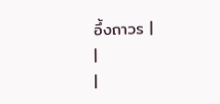อึ้งถาวร |
|
|